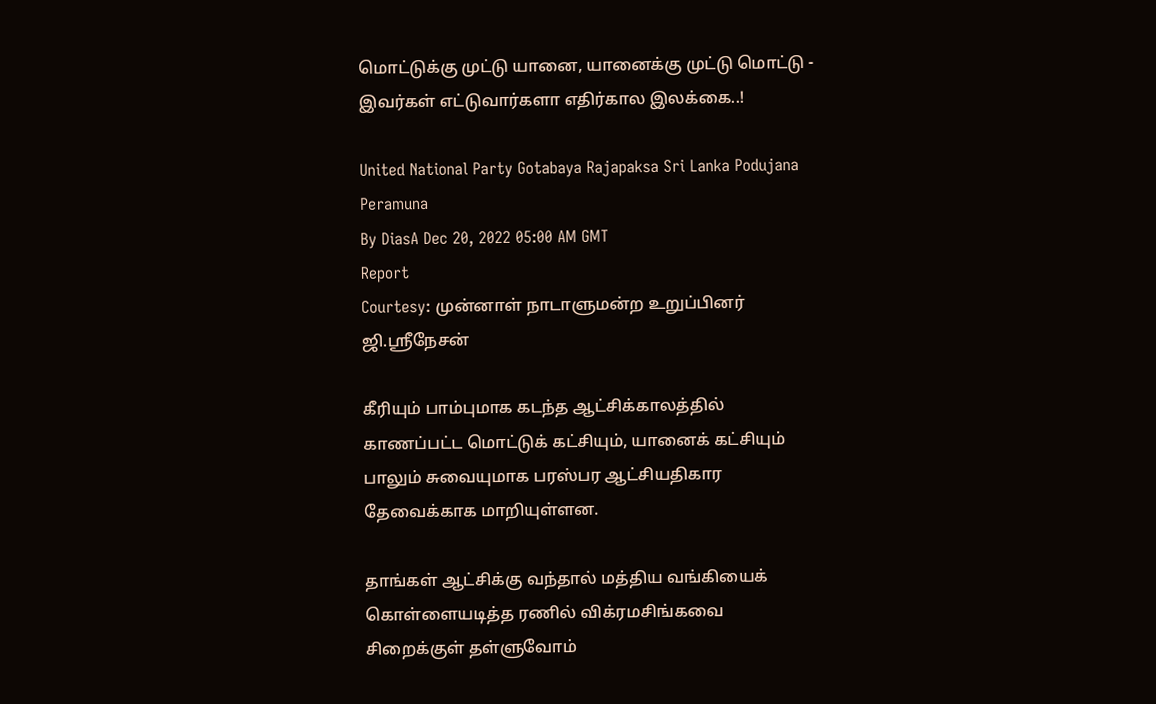மொட்டுக்கு முட்டு யானை, யானைக்கு முட்டு மொட்டு - இவர்கள் எட்டுவார்களா எதிர்கால இலக்கை..!

United National Party Gotabaya Rajapaksa Sri Lanka Podujana Peramuna
By DiasA Dec 20, 2022 05:00 AM GMT
Report
Courtesy: முன்னாள் நாடாளுமன்ற உறுப்பினர் ஜி.ஸ்ரீநேசன்

கீரியும் பாம்புமாக கடந்த ஆட்சிக்காலத்தில் காணப்பட்ட மொட்டுக் கட்சியும், யானைக் கட்சியும் பாலும் சுவையுமாக பரஸ்பர ஆட்சியதிகார தேவைக்காக மாறியுள்ளன.

தாங்கள் ஆட்சிக்கு வந்தால் மத்திய வங்கியைக் கொள்ளையடித்த ரணில் விக்ரமசிங்கவை சிறைக்குள் தள்ளுவோம்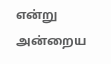என்று அன்றைய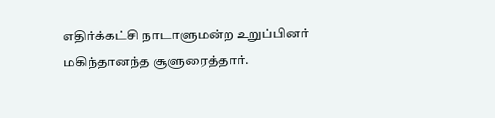எதிர்க்கட்சி நாடாளுமன்ற உறுப்பினர் மகிந்தானந்த சூளுரைத்தார்.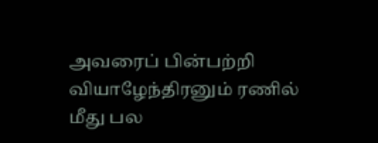அவரைப் பின்பற்றி வியாழேந்திரனும் ரணில் மீது பல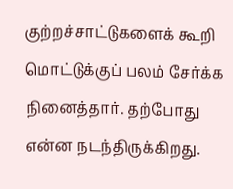குற்றச்சாட்டுகளைக் கூறி மொட்டுக்குப் பலம் சேர்க்க நினைத்தார். தற்போது என்ன நடந்திருக்கிறது.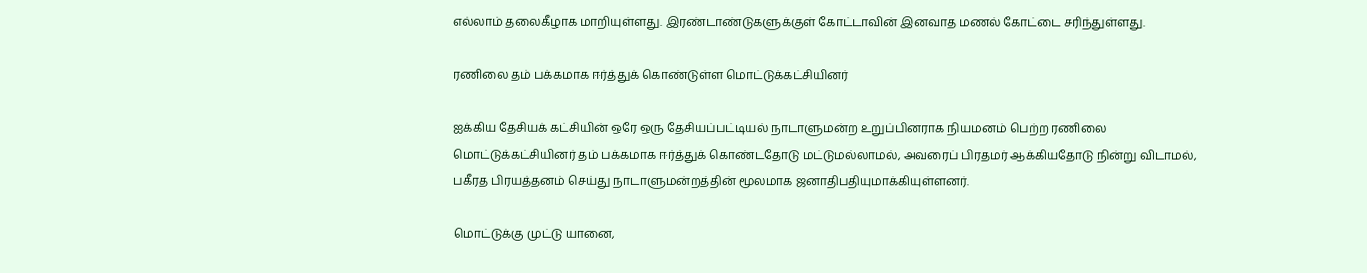எல்லாம் தலைகீழாக மாறியுள்ளது. இரண்டாண்டுகளுக்குள் கோட்டாவின் இனவாத மணல் கோட்டை சரிந்துள்ளது.

ரணிலை தம் பக்கமாக ஈர்த்துக் கொண்டுள்ள மொட்டுக்கட்சியினர்

ஐக்கிய தேசியக் கட்சியின் ஒரே ஒரு தேசியப்பட்டியல் நாடாளுமன்ற உறுப்பினராக நியமனம் பெற்ற ரணிலை மொட்டுக்கட்சியினர் தம் பக்கமாக ஈர்த்துக் கொண்டதோடு மட்டுமல்லாமல், அவரைப் பிரதமர் ஆக்கியதோடு நின்று விடாமல், பகீரத பிரயத்தனம் செய்து நாடாளுமன்றத்தின் மூலமாக ஜனாதிபதியுமாக்கியுள்ளனர்.

மொட்டுக்கு முட்டு யானை,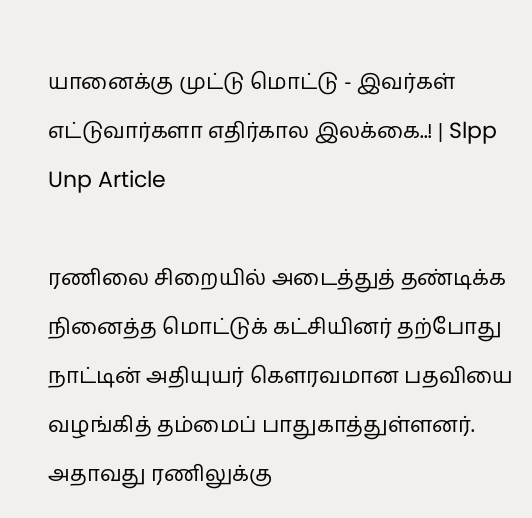யானைக்கு முட்டு மொட்டு - இவர்கள் எட்டுவார்களா எதிர்கால இலக்கை..! | Slpp Unp Article

ரணிலை சிறையில் அடைத்துத் தண்டிக்க நினைத்த மொட்டுக் கட்சியினர் தற்போது நாட்டின் அதியுயர் கெளரவமான பதவியை வழங்கித் தம்மைப் பாதுகாத்துள்ளனர். அதாவது ரணிலுக்கு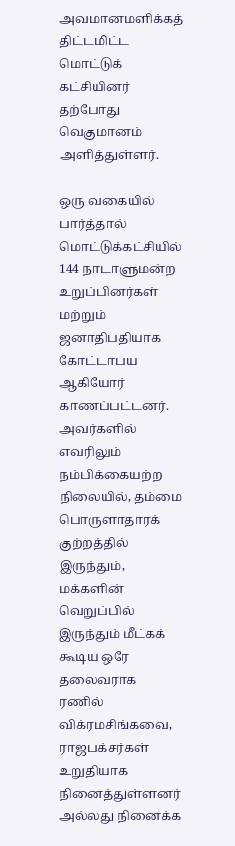அவமானமளிக்கத் திட்டமிட்ட மொட்டுக் கட்சியினர் தற்போது வெகுமானம் அளித்துள்ளர்.

ஒரு வகையில் பார்த்தால் மொட்டுக்கட்சியில் 144 நாடாளுமன்ற உறுப்பினர்கள் மற்றும் ஜனாதிபதியாக கோட்டாபய ஆகியோர் காணப்பட்டனர். அவர்களில் எவரிலும் நம்பிக்கையற்ற நிலையில், தம்மை பொருளாதாரக் குற்றத்தில் இருந்தும், மக்களின் வெறுப்பில் இருந்தும் மீட்கக் கூடிய ஒரே தலைவராக ரணில் விக்ரமசிங்கவை, ராஜபக்சர்கள் உறுதியாக நினைத்துள்ளனர் அல்லது நினைக்க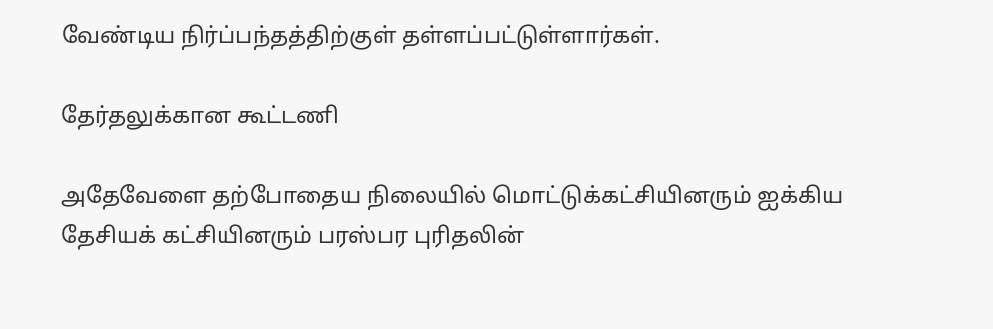வேண்டிய நிர்ப்பந்தத்திற்குள் தள்ளப்பட்டுள்ளார்கள்.

தேர்தலுக்கான கூட்டணி

அதேவேளை தற்போதைய நிலையில் மொட்டுக்கட்சியினரும் ஐக்கிய தேசியக் கட்சியினரும் பரஸ்பர புரிதலின்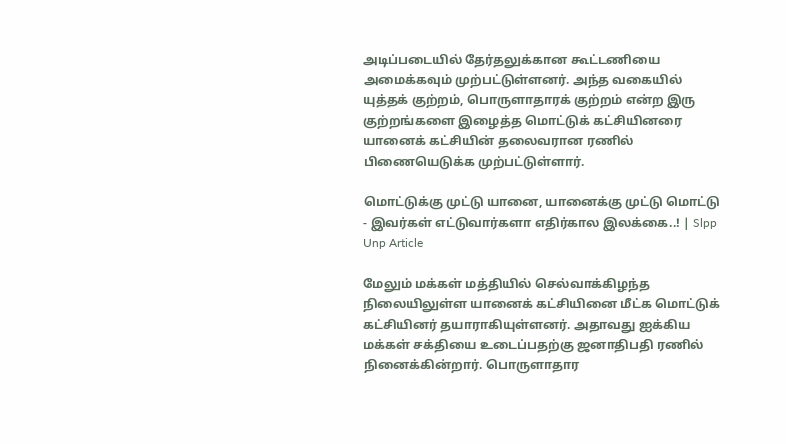அடிப்படையில் தேர்தலுக்கான கூட்டணியை அமைக்கவும் முற்பட்டுள்ளனர். அந்த வகையில் யுத்தக் குற்றம், பொருளாதாரக் குற்றம் என்ற இரு குற்றங்களை இழைத்த மொட்டுக் கட்சியினரை யானைக் கட்சியின் தலைவரான ரணில் பிணையெடுக்க முற்பட்டுள்ளார்.

மொட்டுக்கு முட்டு யானை, யானைக்கு முட்டு மொட்டு - இவர்கள் எட்டுவார்களா எதிர்கால இலக்கை..! | Slpp Unp Article

மேலும் மக்கள் மத்தியில் செல்வாக்கிழந்த நிலையிலுள்ள யானைக் கட்சியினை மீட்க மொட்டுக் கட்சியினர் தயாராகியுள்ளனர். அதாவது ஐக்கிய மக்கள் சக்தியை உடைப்பதற்கு ஜனாதிபதி ரணில் நினைக்கின்றார். பொருளாதார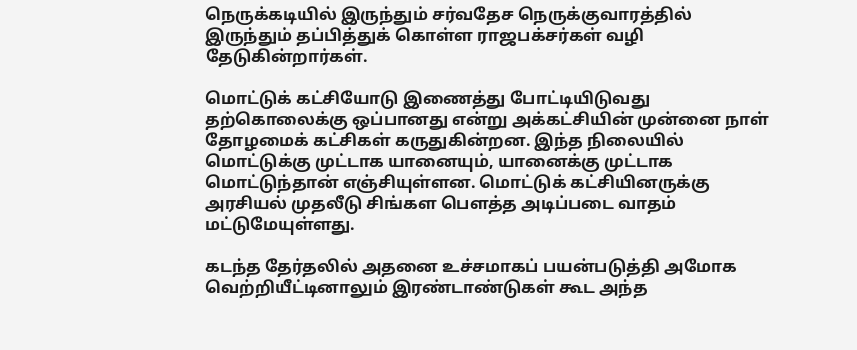நெருக்கடியில் இருந்தும் சர்வதேச நெருக்குவாரத்தில் இருந்தும் தப்பித்துக் கொள்ள ராஜபக்சர்கள் வழி தேடுகின்றார்கள்.

மொட்டுக் கட்சியோடு இணைத்து போட்டியிடுவது தற்கொலைக்கு ஒப்பானது என்று அக்கட்சியின் முன்னை நாள் தோழமைக் கட்சிகள் கருதுகின்றன. இந்த நிலையில் மொட்டுக்கு முட்டாக யானையும், யானைக்கு முட்டாக மொட்டுந்தான் எஞ்சியுள்ளன. மொட்டுக் கட்சியினருக்கு அரசியல் முதலீடு சிங்கள பெளத்த அடிப்படை வாதம் மட்டுமேயுள்ளது.

கடந்த தேர்தலில் அதனை உச்சமாகப் பயன்படுத்தி அமோக வெற்றியீட்டினாலும் இரண்டாண்டுகள் கூட அந்த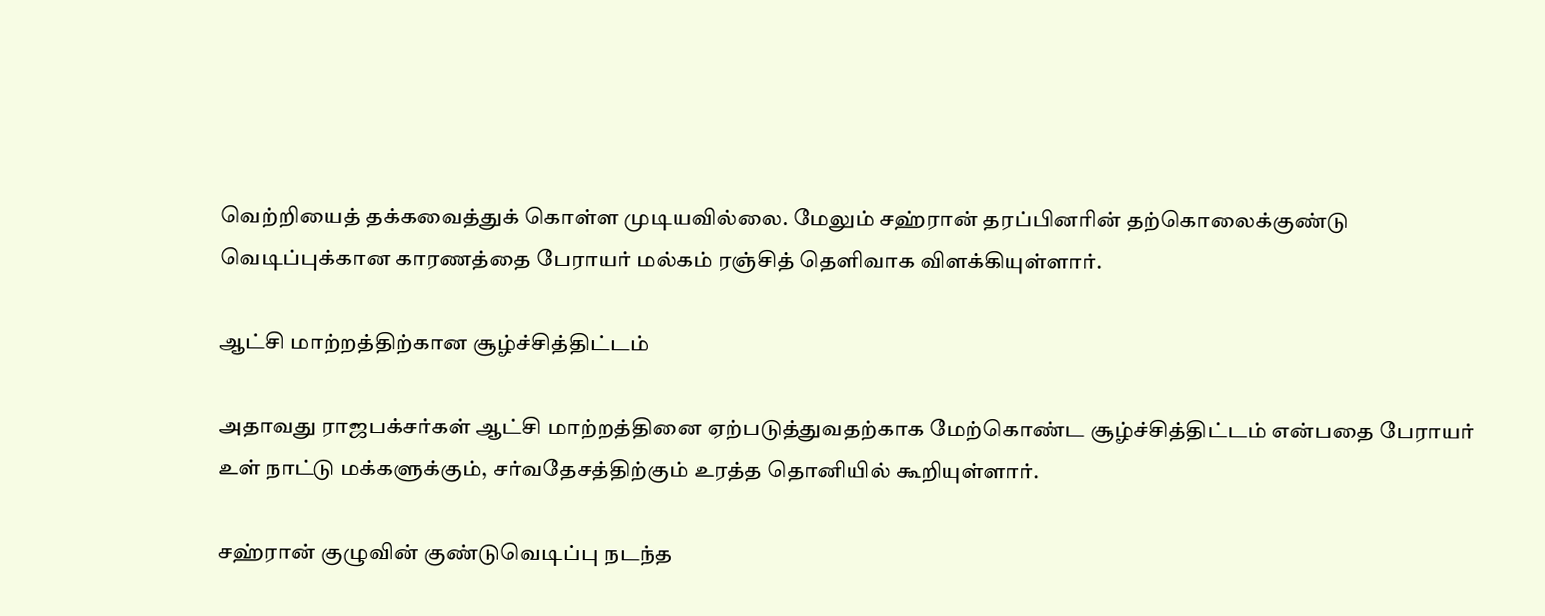வெற்றியைத் தக்கவைத்துக் கொள்ள முடியவில்லை. மேலும் சஹ்ரான் தரப்பினரின் தற்கொலைக்குண்டு வெடிப்புக்கான காரணத்தை பேராயர் மல்கம் ரஞ்சித் தெளிவாக விளக்கியுள்ளார்.

ஆட்சி மாற்றத்திற்கான சூழ்ச்சித்திட்டம்

அதாவது ராஜபக்சர்கள் ஆட்சி மாற்றத்தினை ஏற்படுத்துவதற்காக மேற்கொண்ட சூழ்ச்சித்திட்டம் என்பதை பேராயர் உள் நாட்டு மக்களுக்கும், சர்வதேசத்திற்கும் உரத்த தொனியில் கூறியுள்ளார்.

சஹ்ரான் குழுவின் குண்டுவெடிப்பு நடந்த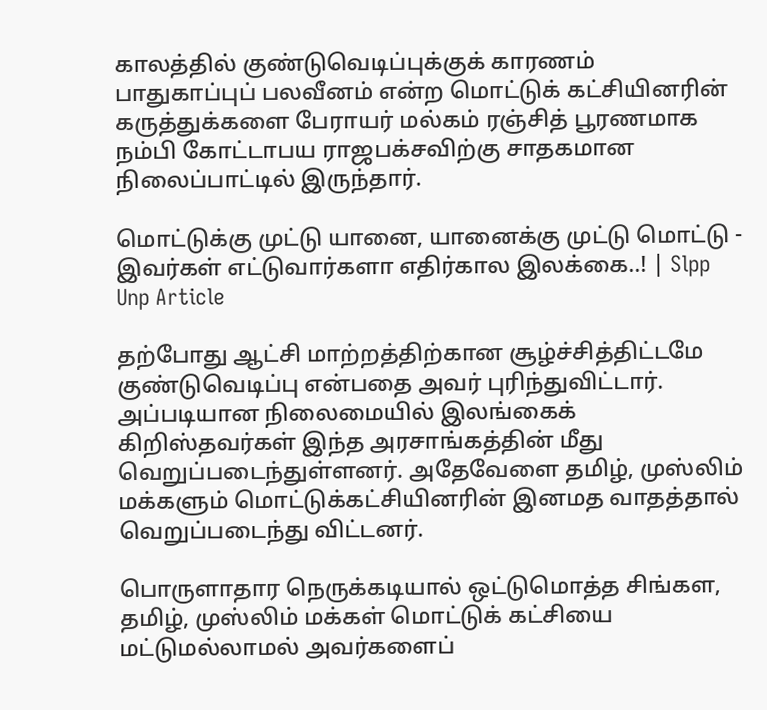காலத்தில் குண்டுவெடிப்புக்குக் காரணம் பாதுகாப்புப் பலவீனம் என்ற மொட்டுக் கட்சியினரின் கருத்துக்களை பேராயர் மல்கம் ரஞ்சித் பூரணமாக நம்பி கோட்டாபய ராஜபக்சவிற்கு சாதகமான நிலைப்பாட்டில் இருந்தார்.

மொட்டுக்கு முட்டு யானை, யானைக்கு முட்டு மொட்டு - இவர்கள் எட்டுவார்களா எதிர்கால இலக்கை..! | Slpp Unp Article

தற்போது ஆட்சி மாற்றத்திற்கான சூழ்ச்சித்திட்டமே குண்டுவெடிப்பு என்பதை அவர் புரிந்துவிட்டார். அப்படியான நிலைமையில் இலங்கைக் கிறிஸ்தவர்கள் இந்த அரசாங்கத்தின் மீது வெறுப்படைந்துள்ளனர். அதேவேளை தமிழ், முஸ்லிம் மக்களும் மொட்டுக்கட்சியினரின் இனமத வாதத்தால் வெறுப்படைந்து விட்டனர்.

பொருளாதார நெருக்கடியால் ஒட்டுமொத்த சிங்கள, தமிழ், முஸ்லிம் மக்கள் மொட்டுக் கட்சியை மட்டுமல்லாமல் அவர்களைப்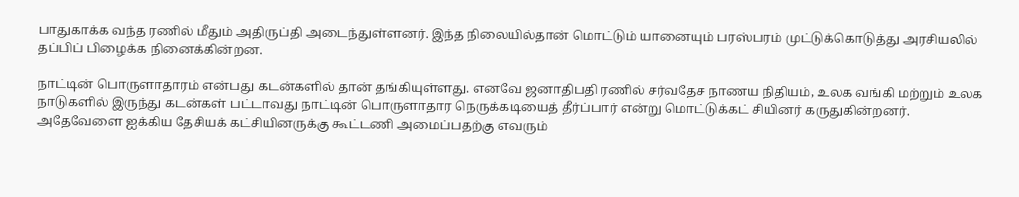பாதுகாக்க வந்த ரணில் மீதும் அதிருப்தி அடைந்துள்ளனர். இந்த நிலையில்தான் மொட்டும் யானையும் பரஸ்பரம் முட்டுக்கொடுத்து அரசியலில் தப்பிப் பிழைக்க நினைக்கின்றன.

நாட்டின் பொருளாதாரம் என்பது கடன்களில் தான் தங்கியுள்ளது. எனவே ஜனாதிபதி ரணில் சர்வதேச நாணய நிதியம், உலக வங்கி மற்றும் உலக நாடுகளில் இருந்து கடன்கள் பட்டாவது நாட்டின் பொருளாதார நெருக்கடியைத் தீர்ப்பார் என்று மொட்டுக்கட் சியினர் கருதுகின்றனர். அதேவேளை ஐக்கிய தேசியக் கட்சியினருக்கு கூட்டணி அமைப்பதற்கு எவரும்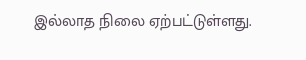இல்லாத நிலை ஏற்பட்டுள்ளது.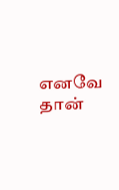எனவே தான்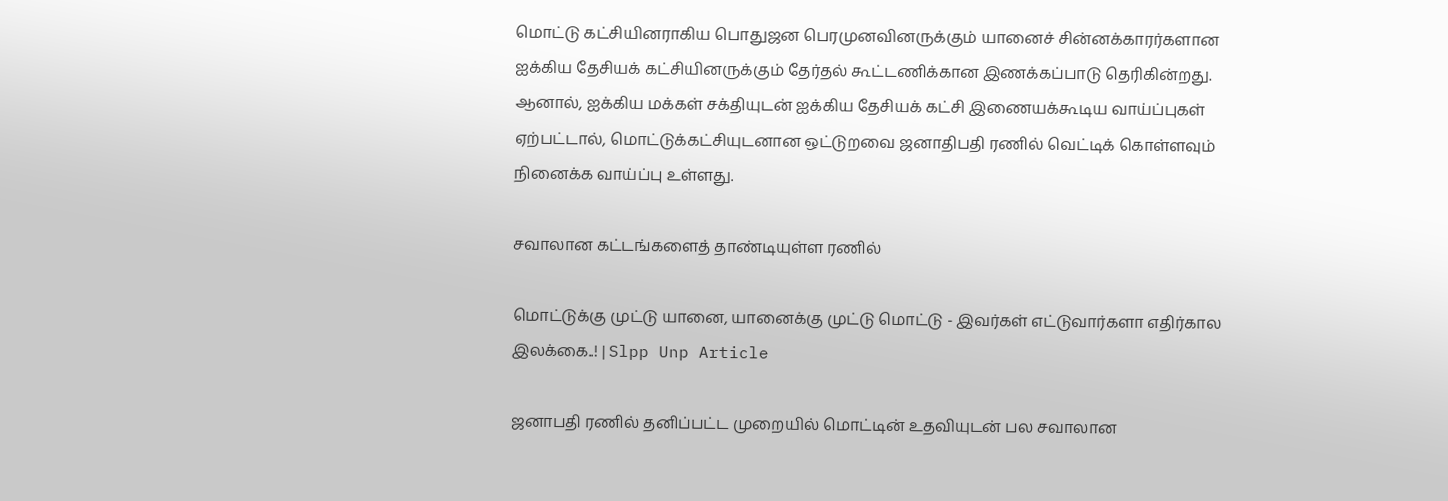மொட்டு கட்சியினராகிய பொதுஜன பெரமுனவினருக்கும் யானைச் சின்னக்காரர்களான ஐக்கிய தேசியக் கட்சியினருக்கும் தேர்தல் கூட்டணிக்கான இணக்கப்பாடு தெரிகின்றது. ஆனால், ஐக்கிய மக்கள் சக்தியுடன் ஐக்கிய தேசியக் கட்சி இணையக்கூடிய வாய்ப்புகள் ஏற்பட்டால், மொட்டுக்கட்சியுடனான ஒட்டுறவை ஜனாதிபதி ரணில் வெட்டிக் கொள்ளவும் நினைக்க வாய்ப்பு உள்ளது.

சவாலான கட்டங்களைத் தாண்டியுள்ள ரணில்

மொட்டுக்கு முட்டு யானை, யானைக்கு முட்டு மொட்டு - இவர்கள் எட்டுவார்களா எதிர்கால இலக்கை..! | Slpp Unp Article

ஜனாபதி ரணில் தனிப்பட்ட முறையில் மொட்டின் உதவியுடன் பல சவாலான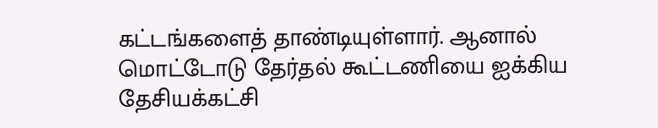கட்டங்களைத் தாண்டியுள்ளார். ஆனால் மொட்டோடு தேர்தல் கூட்டணியை ஐக்கிய தேசியக்கட்சி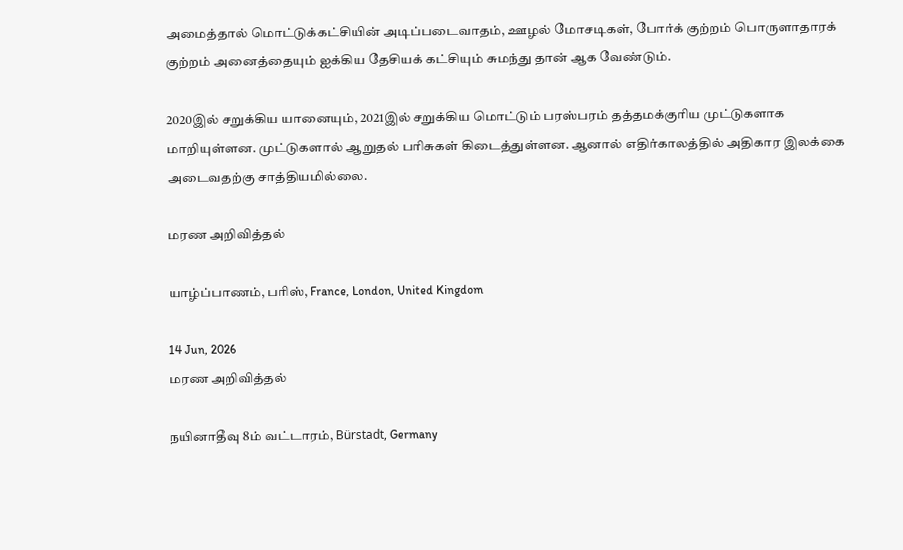அமைத்தால் மொட்டுக்கட்சியின் அடிப்படைவாதம், ஊழல் மோசடிகள், போர்க் குற்றம் பொருளாதாரக் குற்றம் அனைத்தையும் ஐக்கிய தேசியக் கட்சியும் சுமந்து தான் ஆக வேண்டும்.

2020இல் சறுக்கிய யானையும், 2021இல் சறுக்கிய மொட்டும் பரஸ்பரம் தத்தமக்குரிய முட்டுகளாக மாறியுள்ளன. முட்டுகளால் ஆறுதல் பரிசுகள் கிடைத்துள்ளன. ஆனால் எதிர்காலத்தில் அதிகார இலக்கை அடைவதற்கு சாத்தியமில்லை.

மரண அறிவித்தல்

யாழ்ப்பாணம், பரிஸ், France, London, United Kingdom

14 Jun, 2026
மரண அறிவித்தல்

நயினாதீவு 8ம் வட்டாரம், Bürstadt, Germany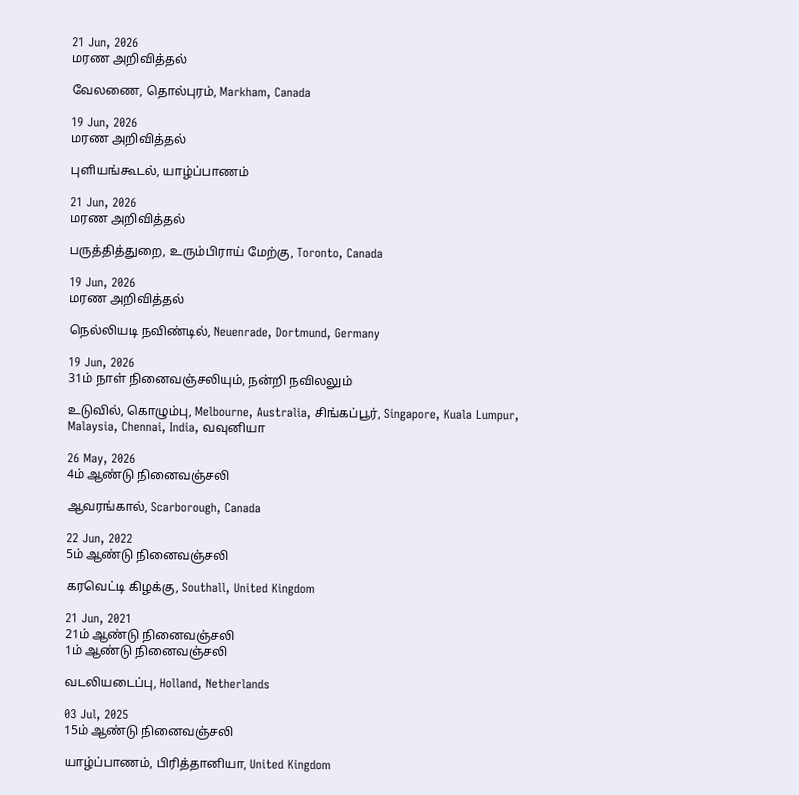21 Jun, 2026
மரண அறிவித்தல்

வேலணை, தொல்புரம், Markham, Canada

19 Jun, 2026
மரண அறிவித்தல்

புளியங்கூடல், யாழ்ப்பாணம்

21 Jun, 2026
மரண அறிவித்தல்

பருத்தித்துறை, உரும்பிராய் மேற்கு, Toronto, Canada

19 Jun, 2026
மரண அறிவித்தல்

நெல்லியடி நவிண்டில், Neuenrade, Dortmund, Germany

19 Jun, 2026
31ம் நாள் நினைவஞ்சலியும், நன்றி நவிலலும்

உடுவில், கொழும்பு, Melbourne, Australia, சிங்கப்பூர், Singapore, Kuala Lumpur, Malaysia, Chennai, India, வவுனியா

26 May, 2026
4ம் ஆண்டு நினைவஞ்சலி

ஆவரங்கால், Scarborough, Canada

22 Jun, 2022
5ம் ஆண்டு நினைவஞ்சலி

கரவெட்டி கிழக்கு, Southall, United Kingdom

21 Jun, 2021
21ம் ஆண்டு நினைவஞ்சலி
1ம் ஆண்டு நினைவஞ்சலி

வடலியடைப்பு, Holland, Netherlands

03 Jul, 2025
15ம் ஆண்டு நினைவஞ்சலி

யாழ்ப்பாணம், பிரித்தானியா, United Kingdom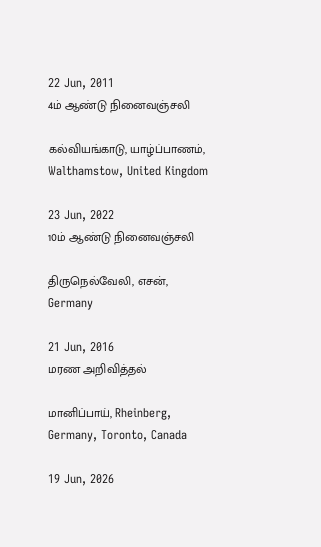22 Jun, 2011
4ம் ஆண்டு நினைவஞ்சலி

கல்வியங்காடு, யாழ்ப்பாணம், Walthamstow, United Kingdom

23 Jun, 2022
10ம் ஆண்டு நினைவஞ்சலி

திருநெல்வேலி, எசன், Germany

21 Jun, 2016
மரண அறிவித்தல்

மானிப்பாய், Rheinberg, Germany, Toronto, Canada

19 Jun, 2026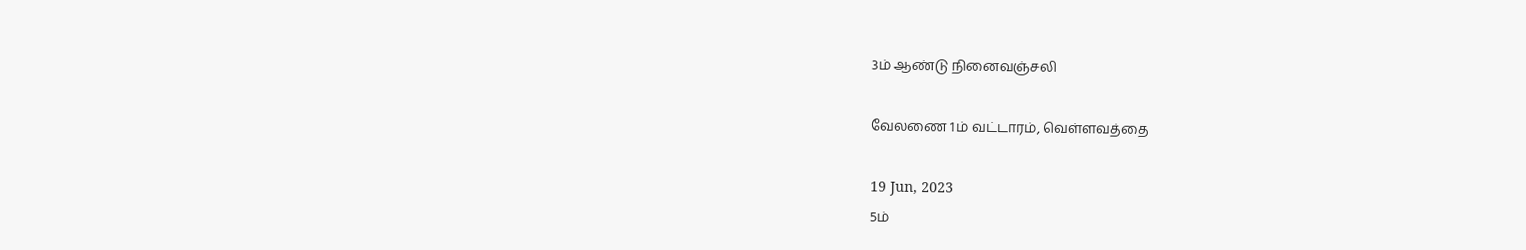3ம் ஆண்டு நினைவஞ்சலி

வேலணை 1ம் வட்டாரம், வெள்ளவத்தை

19 Jun, 2023
5ம்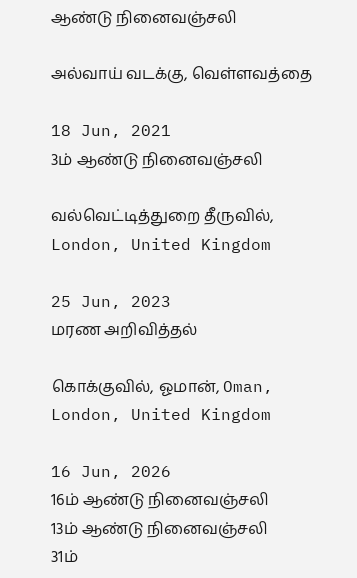ஆண்டு நினைவஞ்சலி

அல்வாய் வடக்கு, வெள்ளவத்தை

18 Jun, 2021
3ம் ஆண்டு நினைவஞ்சலி

வல்வெட்டித்துறை தீருவில், London, United Kingdom

25 Jun, 2023
மரண அறிவித்தல்

கொக்குவில், ஓமான், Oman, London, United Kingdom

16 Jun, 2026
16ம் ஆண்டு நினைவஞ்சலி
13ம் ஆண்டு நினைவஞ்சலி
31ம்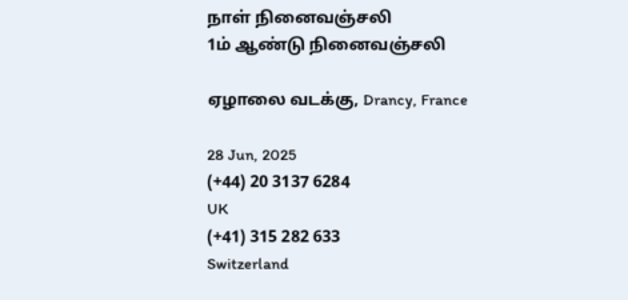நாள் நினைவஞ்சலி
1ம் ஆண்டு நினைவஞ்சலி

ஏழாலை வடக்கு, Drancy, France

28 Jun, 2025
(+44) 20 3137 6284
UK
(+41) 315 282 633
Switzerland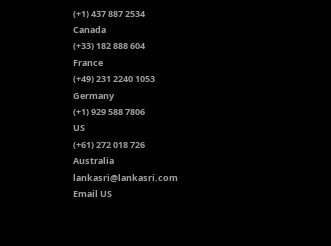(+1) 437 887 2534
Canada
(+33) 182 888 604
France
(+49) 231 2240 1053
Germany
(+1) 929 588 7806
US
(+61) 272 018 726
Australia
lankasri@lankasri.com
Email US